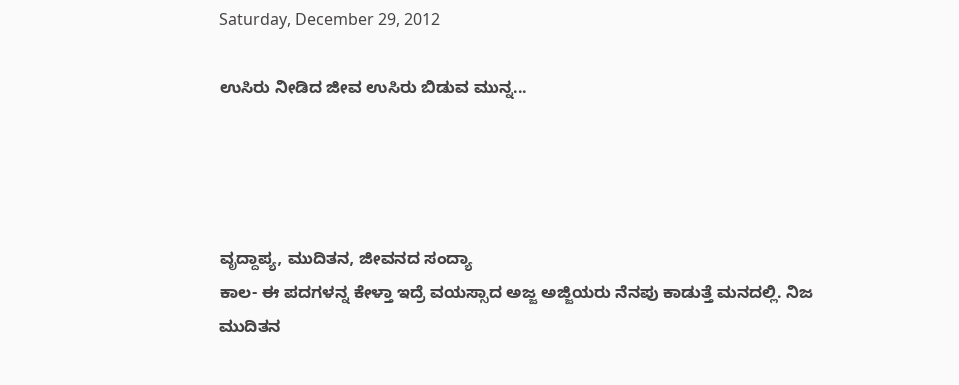Saturday, December 29, 2012

ಉಸಿರು ನೀಡಿದ ಜೀವ ಉಸಿರು ಬಿಡುವ ಮುನ್ನ...




ವೃದ್ದಾಪ್ಯ, ಮುದಿತನ, ಜೀವನದ ಸಂದ್ಯಾ
ಕಾಲ- ಈ ಪದಗಳನ್ನ ಕೇಳ್ತಾ ಇದ್ರೆ ವಯಸ್ಸಾದ ಅಜ್ಜ ಅಜ್ಜಿಯರು ನೆನಪು ಕಾಡುತ್ತೆ ಮನದಲ್ಲಿ. ನಿಜ ಮುದಿತನ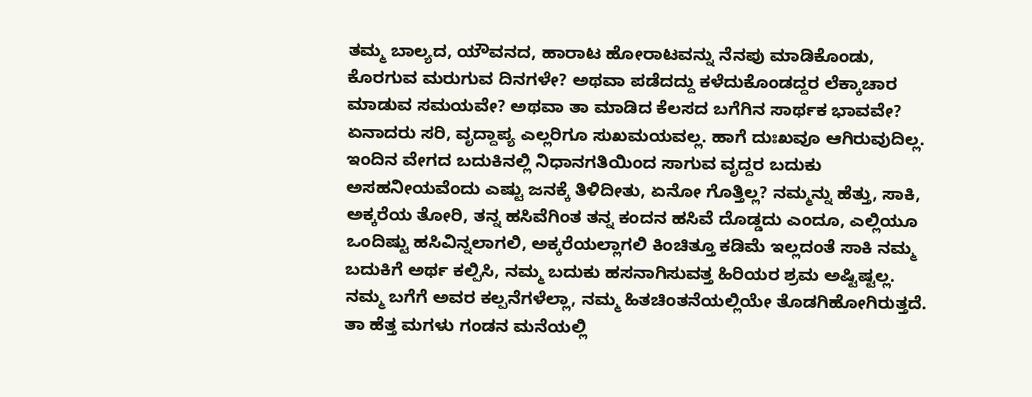ತಮ್ಮ ಬಾಲ್ಯದ, ಯೌವನದ, ಹಾರಾಟ ಹೋರಾಟವನ್ನು ನೆನಪು ಮಾಡಿಕೊಂಡು, ಕೊರಗುವ ಮರುಗುವ ದಿನಗಳೇ? ಅಥವಾ ಪಡೆದದ್ದು ಕಳೆದುಕೊಂಡದ್ದರ ಲೆಕ್ಕಾಚಾರ ಮಾಡುವ ಸಮಯವೇ? ಅಥವಾ ತಾ ಮಾಡಿದ ಕೆಲಸದ ಬಗೆಗಿನ ಸಾರ್ಥಕ ಭಾವವೇ? ಏನಾದರು ಸರಿ, ವೃದ್ದಾಪ್ಯ ಎಲ್ಲರಿಗೂ ಸುಖಮಯವಲ್ಲ. ಹಾಗೆ ದುಃಖವೂ ಆಗಿರುವುದಿಲ್ಲ. ಇಂದಿನ ವೇಗದ ಬದುಕಿನಲ್ಲಿ ನಿಧಾನಗತಿಯಿಂದ ಸಾಗುವ ವೃದ್ದರ ಬದುಕು ಅಸಹನೀಯವೆಂದು ಎಷ್ಟು ಜನಕ್ಕೆ ತಿಳಿದೀತು, ಏನೋ ಗೊತ್ತಿಲ್ಲ? ನಮ್ಮನ್ನು ಹೆತ್ತು, ಸಾಕಿ, ಅಕ್ಕರೆಯ ತೋರಿ, ತನ್ನ ಹಸಿವೆಗಿಂತ ತನ್ನ ಕಂದನ ಹಸಿವೆ ದೊಡ್ಡದು ಎಂದೂ, ಎಲ್ಲಿಯೂ ಒಂದಿಷ್ಟು ಹಸಿವಿನ್ನಲಾಗಲಿ, ಅಕ್ಕರೆಯಲ್ಲಾಗಲಿ ಕಿಂಚಿತ್ತೂ ಕಡಿಮೆ ಇಲ್ಲದಂತೆ ಸಾಕಿ ನಮ್ಮ ಬದುಕಿಗೆ ಅರ್ಥ ಕಲ್ಪಿಸಿ, ನಮ್ಮ ಬದುಕು ಹಸನಾಗಿಸುವತ್ತ ಹಿರಿಯರ ಶ್ರಮ ಅಷ್ಟಿಷ್ಟಲ್ಲ. ನಮ್ಮ ಬಗೆಗೆ ಅವರ ಕಲ್ಪನೆಗಳೆಲ್ಲಾ, ನಮ್ಮ ಹಿತಚಿಂತನೆಯಲ್ಲಿಯೇ ತೊಡಗಿಹೋಗಿರುತ್ತದೆ. ತಾ ಹೆತ್ತ ಮಗಳು ಗಂಡನ ಮನೆಯಲ್ಲಿ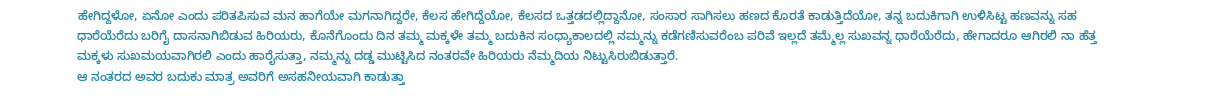ಹೇಗಿದ್ದಳೋ, ಏನೋ ಎಂದು ಪರಿತಪಿಸುವ ಮನ ಹಾಗೆಯೇ ಮಗನಾಗಿದ್ದರೇ, ಕೆಲಸ ಹೇಗಿದ್ದೆಯೋ, ಕೆಲಸದ ಒತ್ತಡದಲ್ಲಿದ್ದಾನೋ, ಸಂಸಾರ ಸಾಗಿಸಲು ಹಣದ ಕೊರತೆ ಕಾಡುತ್ತಿದೆಯೋ, ತನ್ನ ಬದುಕಿಗಾಗಿ ಉಳಿಸಿಟ್ಟ ಹಣವನ್ನು ಸಹ ಧಾರೆಯೆರೆದು ಬರಿಗೈ ದಾಸನಾಗಿಬಿಡುವ ಹಿರಿಯರು, ಕೊನೆಗೊಂದು ದಿನ ತಮ್ಮ ಮಕ್ಕಳೇ ತಮ್ಮ ಬದುಕಿನ ಸಂಧ್ಯಾಕಾಲದಲ್ಲಿ ನಮ್ಮನ್ನು ಕಡೆಗಣಿಸುವರೆಂಬ ಪರಿವೆ ಇಲ್ಲದೆ ತಮ್ಮೆಲ್ಲ ಸುಖವನ್ನ ಧಾರೆಯೆರೆದು, ಹೇಗಾದರೂ ಆಗಿರಲಿ ನಾ ಹೆತ್ತ ಮಕ್ಕಳು ಸುಖಮಯವಾಗಿರಲಿ ಎಂದು ಹಾರೈಸುತ್ತಾ, ನಮ್ಮನ್ನು ದಡ್ಡ ಮುಟ್ಟಿಸಿದ ನಂತರವೇ ಹಿರಿಯರು ನೆಮ್ಮದಿಯ ನಿಟ್ಟುಸಿರುಬಿಡುತ್ತಾರೆ.
ಆ ನಂತರದ ಅವರ ಬದುಕು ಮಾತ್ರ ಅವರಿಗೆ ಅಸಹನೀಯವಾಗಿ ಕಾಡುತ್ತಾ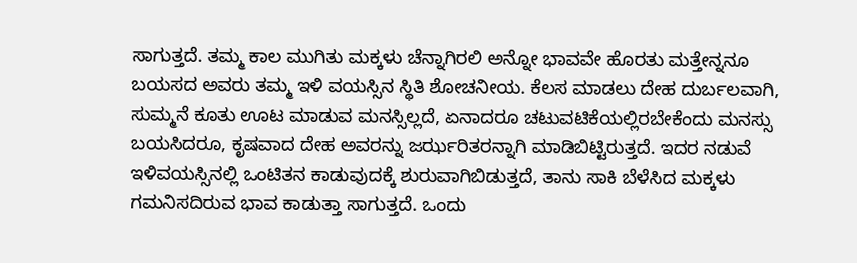ಸಾಗುತ್ತದೆ. ತಮ್ಮ ಕಾಲ ಮುಗಿತು ಮಕ್ಕಳು ಚೆನ್ನಾಗಿರಲಿ ಅನ್ನೋ ಭಾವವೇ ಹೊರತು ಮತ್ತೇನ್ನನೂ ಬಯಸದ ಅವರು ತಮ್ಮ ಇಳಿ ವಯಸ್ಸಿನ ಸ್ಥಿತಿ ಶೋಚನೀಯ. ಕೆಲಸ ಮಾಡಲು ದೇಹ ದುರ್ಬಲವಾಗಿ, ಸುಮ್ಮನೆ ಕೂತು ಊಟ ಮಾಡುವ ಮನಸ್ಸಿಲ್ಲದೆ, ಏನಾದರೂ ಚಟುವಟಿಕೆಯಲ್ಲಿರಬೇಕೆಂದು ಮನಸ್ಸು ಬಯಸಿದರೂ, ಕೃಷವಾದ ದೇಹ ಅವರನ್ನು ಜರ್ಝರಿತರನ್ನಾಗಿ ಮಾಡಿಬಿಟ್ಟಿರುತ್ತದೆ. ಇದರ ನಡುವೆ ಇಳಿವಯಸ್ಸಿನಲ್ಲಿ ಒಂಟಿತನ ಕಾಡುವುದಕ್ಕೆ ಶುರುವಾಗಿಬಿಡುತ್ತದೆ, ತಾನು ಸಾಕಿ ಬೆಳೆಸಿದ ಮಕ್ಕಳು ಗಮನಿಸದಿರುವ ಭಾವ ಕಾಡುತ್ತಾ ಸಾಗುತ್ತದೆ. ಒಂದು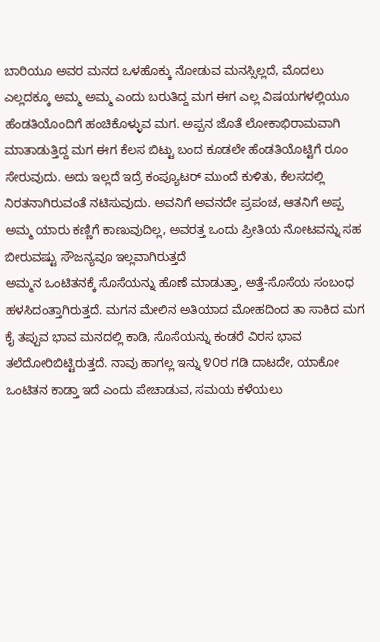ಬಾರಿಯೂ ಅವರ ಮನದ ಒಳಹೊಕ್ಕು ನೋಡುವ ಮನಸ್ಸಿಲ್ಲದೆ, ಮೊದಲು ಎಲ್ಲದಕ್ಕೂ ಅಮ್ಮ ಅಮ್ಮ ಎಂದು ಬರುತಿದ್ದ ಮಗ ಈಗ ಎಲ್ಲ ವಿಷಯಗಳಲ್ಲಿಯೂ ಹೆಂಡತಿಯೊಂದಿಗೆ ಹಂಚಿಕೊಳ್ಳುವ ಮಗ. ಅಪ್ಪನ ಜೊತೆ ಲೋಕಾಭಿರಾಮವಾಗಿ ಮಾತಾಡುತ್ತಿದ್ದ ಮಗ ಈಗ ಕೆಲಸ ಬಿಟ್ಟು ಬಂದ ಕೂಡಲೇ ಹೆಂಡತಿಯೊಟ್ಟಿಗೆ ರೂಂ ಸೇರುವುದು. ಅದು ಇಲ್ಲದೆ ಇದ್ರೆ ಕಂಪ್ಯೂಟರ್ ಮುಂದೆ ಕುಳಿತು, ಕೆಲಸದಲ್ಲಿ ನಿರತನಾಗಿರುವಂತೆ ನಟಿಸುವುದು. ಅವನಿಗೆ ಅವನದೇ ಪ್ರಪಂಚ, ಆತನಿಗೆ ಅಪ್ಪ ಅಮ್ಮ ಯಾರು ಕಣ್ಣಿಗೆ ಕಾಣುವುದಿಲ್ಲ, ಅವರತ್ತ ಒಂದು ಪ್ರೀತಿಯ ನೋಟವನ್ನು ಸಹ ಬೀರುವಷ್ಟು ಸೌಜನ್ಯವೂ ಇಲ್ಲವಾಗಿರುತ್ತದೆ
ಅಮ್ಮನ ಒಂಟಿತನಕ್ಕೆ ಸೊಸೆಯನ್ನು ಹೊಣೆ ಮಾಡುತ್ತಾ, ಅತ್ತೆ-ಸೊಸೆಯ ಸಂಬಂಧ ಹಳಸಿದಂತ್ತಾಗಿರುತ್ತದೆ. ಮಗನ ಮೇಲಿನ ಅತಿಯಾದ ಮೋಹದಿಂದ ತಾ ಸಾಕಿದ ಮಗ ಕೈ ತಪ್ಪುವ ಭಾವ ಮನದಲ್ಲಿ ಕಾಡಿ, ಸೊಸೆಯನ್ನು ಕಂಡರೆ ವಿರಸ ಭಾವ ತಲೆದೋರಿಬಿಟ್ಟಿರುತ್ತದೆ. ನಾವು ಹಾಗಲ್ಲ ಇನ್ನು ೪೦ರ ಗಡಿ ದಾಟದೇ, ಯಾಕೋ ಒಂಟಿತನ ಕಾಡ್ತಾ ಇದೆ ಎಂದು ಪೇಚಾಡುವ, ಸಮಯ ಕಳೆಯಲು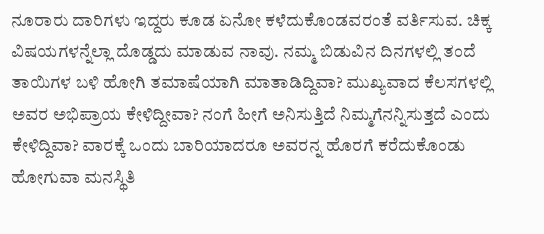ನೂರಾರು ದಾರಿಗಳು ಇದ್ದರು ಕೂಡ ಏನೋ ಕಳೆದುಕೊಂಡವರಂತೆ ವರ್ತಿಸುವ. ಚಿಕ್ಕ ವಿಷಯಗಳನ್ನೆಲ್ಲಾ ದೊಡ್ಡದು ಮಾಡುವ ನಾವು. ನಮ್ಮ ಬಿಡುವಿನ ದಿನಗಳಲ್ಲಿ ತಂದೆ ತಾಯಿಗಳ ಬಳಿ ಹೋಗಿ ತಮಾಷೆಯಾಗಿ ಮಾತಾಡಿದ್ದಿವಾ? ಮುಖ್ಯವಾದ ಕೆಲಸಗಳಲ್ಲಿ ಅವರ ಅಭಿಪ್ರಾಯ ಕೇಳಿದ್ದೀವಾ? ನಂಗೆ ಹೀಗೆ ಅನಿಸುತ್ತಿದೆ ನಿಮ್ಮಗೆನನ್ನಿಸುತ್ತದೆ ಎಂದು ಕೇಳಿದ್ದಿವಾ? ವಾರಕ್ಕೆ ಒಂದು ಬಾರಿಯಾದರೂ ಅವರನ್ನ ಹೊರಗೆ ಕರೆದುಕೊಂಡು ಹೋಗುವಾ ಮನಸ್ಥಿತಿ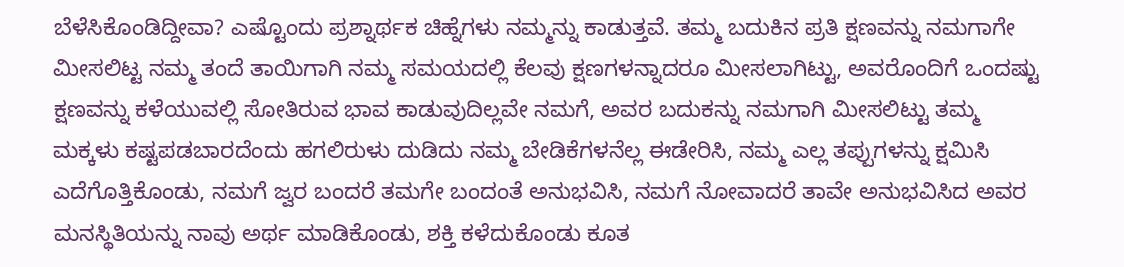ಬೆಳೆಸಿಕೊಂಡಿದ್ದೀವಾ? ಎಷ್ಟೊಂದು ಪ್ರಶ್ನಾರ್ಥಕ ಚಿಹ್ನೆಗಳು ನಮ್ಮನ್ನು ಕಾಡುತ್ತವೆ. ತಮ್ಮ ಬದುಕಿನ ಪ್ರತಿ ಕ್ಷಣವನ್ನು ನಮಗಾಗೇ ಮೀಸಲಿಟ್ಟ ನಮ್ಮ ತಂದೆ ತಾಯಿಗಾಗಿ ನಮ್ಮ ಸಮಯದಲ್ಲಿ ಕೆಲವು ಕ್ಷಣಗಳನ್ನಾದರೂ ಮೀಸಲಾಗಿಟ್ಟು, ಅವರೊಂದಿಗೆ ಒಂದಷ್ಟು ಕ್ಷಣವನ್ನು ಕಳೆಯುವಲ್ಲಿ ಸೋತಿರುವ ಭಾವ ಕಾಡುವುದಿಲ್ಲವೇ ನಮಗೆ, ಅವರ ಬದುಕನ್ನು ನಮಗಾಗಿ ಮೀಸಲಿಟ್ಟು ತಮ್ಮ ಮಕ್ಕಳು ಕಷ್ಟಪಡಬಾರದೆಂದು ಹಗಲಿರುಳು ದುಡಿದು ನಮ್ಮ ಬೇಡಿಕೆಗಳನೆಲ್ಲ ಈಡೇರಿಸಿ, ನಮ್ಮ ಎಲ್ಲ ತಪ್ಪುಗಳನ್ನು ಕ್ಷಮಿಸಿ ಎದೆಗೊತ್ತಿಕೊಂಡು, ನಮಗೆ ಜ್ವರ ಬಂದರೆ ತಮಗೇ ಬಂದಂತೆ ಅನುಭವಿಸಿ, ನಮಗೆ ನೋವಾದರೆ ತಾವೇ ಅನುಭವಿಸಿದ ಅವರ ಮನಸ್ಥಿತಿಯನ್ನು ನಾವು ಅರ್ಥ ಮಾಡಿಕೊಂಡು, ಶಕ್ತಿ ಕಳೆದುಕೊಂಡು ಕೂತ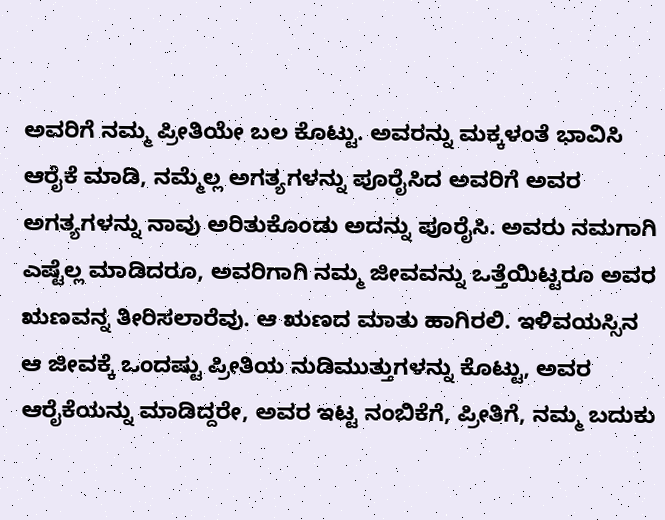ಅವರಿಗೆ ನಮ್ಮ ಪ್ರೀತಿಯೇ ಬಲ ಕೊಟ್ಟು. ಅವರನ್ನು ಮಕ್ಕಳಂತೆ ಭಾವಿಸಿ ಆರೈಕೆ ಮಾಡಿ, ನಮ್ಮೆಲ್ಲ ಅಗತ್ಯಗಳನ್ನು ಪೂರೈಸಿದ ಅವರಿಗೆ ಅವರ ಅಗತ್ಯಗಳನ್ನು ನಾವು ಅರಿತುಕೊಂಡು ಅದನ್ನು ಪೂರೈಸಿ. ಅವರು ನಮಗಾಗಿ ಎಷ್ಟೆಲ್ಲ ಮಾಡಿದರೂ, ಅವರಿಗಾಗಿ ನಮ್ಮ ಜೀವವನ್ನು ಒತ್ತೆಯಿಟ್ಟರೂ ಅವರ ಋಣವನ್ನ ತೀರಿಸಲಾರೆವು. ಆ ಋಣದ ಮಾತು ಹಾಗಿರಲಿ. ಇಳಿವಯಸ್ಸಿನ ಆ ಜೀವಕ್ಕೆ ಒಂದಷ್ಟು ಪ್ರೀತಿಯ ನುಡಿಮುತ್ತುಗಳನ್ನು ಕೊಟ್ಟು, ಅವರ ಆರೈಕೆಯನ್ನು ಮಾಡಿದ್ದರೇ, ಅವರ ಇಟ್ಟ ನಂಬಿಕೆಗೆ, ಪ್ರೀತಿಗೆ, ನಮ್ಮ ಬದುಕು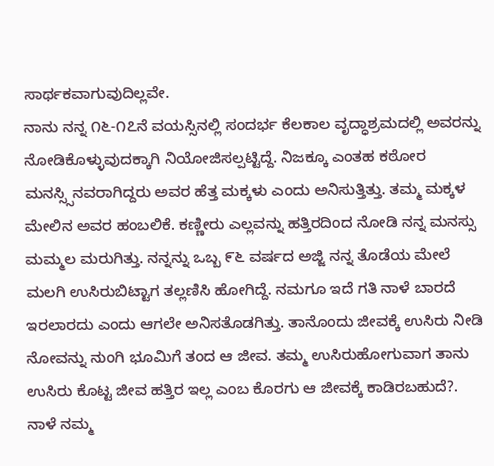ಸಾರ್ಥಕವಾಗುವುದಿಲ್ಲವೇ.
ನಾನು ನನ್ನ ೧೬-೧೭ನೆ ವಯಸ್ಸಿನಲ್ಲಿ ಸಂದರ್ಭ ಕೆಲಕಾಲ ವೃದ್ಧಾಶ್ರಮದಲ್ಲಿ ಅವರನ್ನು ನೋಡಿಕೊಳ್ಳುವುದಕ್ಕಾಗಿ ನಿಯೋಜಿಸಲ್ಪಟ್ಟಿದ್ದೆ. ನಿಜಕ್ಕೂ ಎಂತಹ ಕಠೋರ ಮನಸ್ಸ್ಸಿನವರಾಗಿದ್ದರು ಅವರ ಹೆತ್ತ ಮಕ್ಕಳು ಎಂದು ಅನಿಸುತ್ತಿತ್ತು. ತಮ್ಮ ಮಕ್ಕಳ ಮೇಲಿನ ಅವರ ಹಂಬಲಿಕೆ. ಕಣ್ಣೀರು ಎಲ್ಲವನ್ನು ಹತ್ತಿರದಿಂದ ನೋಡಿ ನನ್ನ ಮನಸ್ಸು ಮಮ್ಮಲ ಮರುಗಿತ್ತು. ನನ್ನನ್ನು ಒಬ್ಬ ೯೬ ವರ್ಷದ ಅಜ್ಜಿ ನನ್ನ ತೊಡೆಯ ಮೇಲೆ ಮಲಗಿ ಉಸಿರುಬಿಟ್ಟಾಗ ತಲ್ಲಣಿಸಿ ಹೋಗಿದ್ದೆ. ನಮಗೂ ಇದೆ ಗತಿ ನಾಳೆ ಬಾರದೆ ಇರಲಾರದು ಎಂದು ಆಗಲೇ ಅನಿಸತೊಡಗಿತ್ತು. ತಾನೊಂದು ಜೀವಕ್ಕೆ ಉಸಿರು ನೀಡಿ ನೋವನ್ನು ನುಂಗಿ ಭೂಮಿಗೆ ತಂದ ಆ ಜೀವ. ತಮ್ಮ ಉಸಿರುಹೋಗುವಾಗ ತಾನು ಉಸಿರು ಕೊಟ್ಟ ಜೀವ ಹತ್ತಿರ ಇಲ್ಲ ಎಂಬ ಕೊರಗು ಆ ಜೀವಕ್ಕೆ ಕಾಡಿರಬಹುದೆ?. ನಾಳೆ ನಮ್ಮ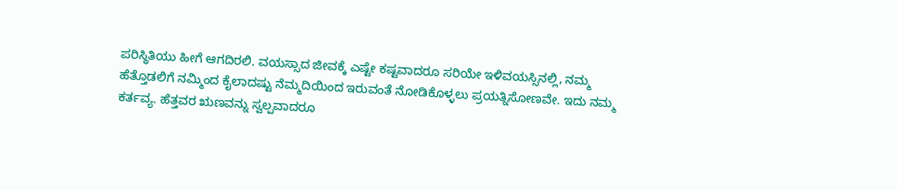ಪರಿಸ್ಥಿತಿಯು ಹೀಗೆ ಆಗದಿರಲಿ. ವಯಸ್ಸಾದ ಜೀವಕ್ಕೆ ಎಷ್ಟೇ ಕಷ್ಟವಾದರೂ ಸರಿಯೇ ಇಳಿವಯಸ್ಸಿನಲ್ಲಿ, ನಮ್ಮ ಹೆತ್ತೊಡಲಿಗೆ ನಮ್ಮಿಂದ ಕೈಲಾದಷ್ಟು ನೆಮ್ಮದಿಯಿಂದ ಇರುವಂತೆ ನೋಡಿಕೊಳ್ಳಲು ಪ್ರಯತ್ನಿಸೋಣವೇ. ಇದು ನಮ್ಮ ಕರ್ತವ್ಯ. ಹೆತ್ತವರ ಋಣವನ್ನು ಸ್ವಲ್ಪವಾದರೂ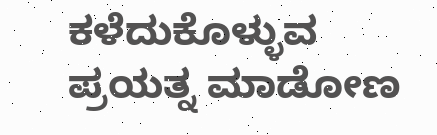ಕಳೆದುಕೊಳ್ಳುವ ಪ್ರಯತ್ನ ಮಾಡೋಣ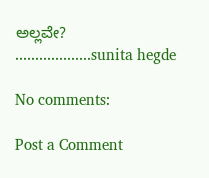ಅಲ್ಲವೇ? ...................sunita hegde

No comments:

Post a Comment